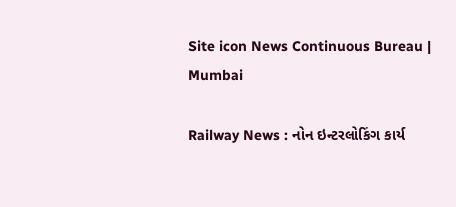Site icon News Continuous Bureau | Mumbai

Railway News : નોન ઇન્ટરલોકિંગ કાર્ય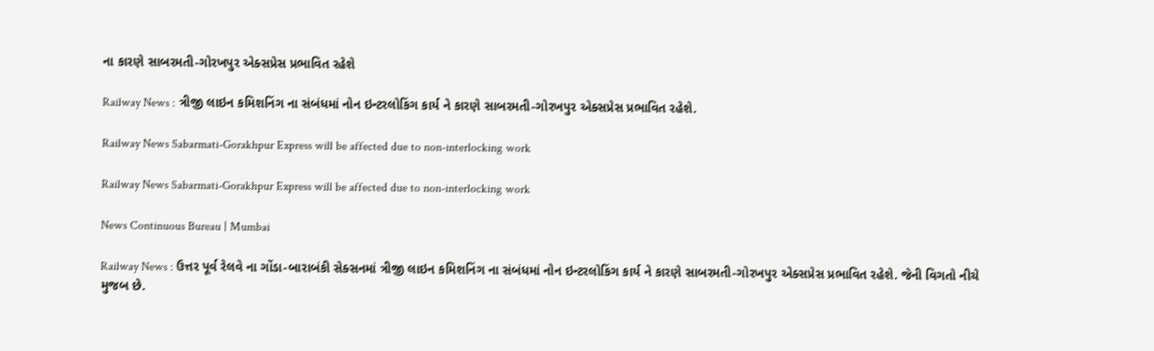ના કારણે સાબરમતી-ગોરખપુર એક્સપ્રેસ પ્રભાવિત રહેશે

Railway News : ત્રીજી લાઇન કમિશનિંગ ના સંબંધમાં નોન ઇન્ટરલોકિંગ કાર્ય ને કારણે સાબરમતી-ગોરખપુર એક્સપ્રેસ પ્રભાવિત રહેશે.

Railway News Sabarmati-Gorakhpur Express will be affected due to non-interlocking work

Railway News Sabarmati-Gorakhpur Express will be affected due to non-interlocking work

News Continuous Bureau | Mumbai

Railway News : ઉત્તર પૂર્વ રેલવે ના ગોંડા-બારાબંકી સેક્સનમાં ત્રીજી લાઇન કમિશનિંગ ના સંબંધમાં નોન ઇન્ટરલોકિંગ કાર્ય ને કારણે સાબરમતી-ગોરખપુર એક્સપ્રેસ પ્રભાવિત રહેશે. જેની વિગતો નીચે મુજબ છે.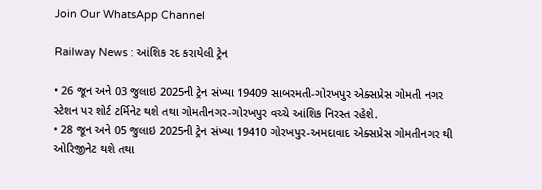Join Our WhatsApp Channel

Railway News : આંશિક રદ કરાયેલી ટ્રેન

• 26 જૂન અને 03 જુલાઇ 2025ની ટ્રેન સંખ્યા 19409 સાબરમતી-ગોરખપુર એક્સપ્રેસ ગોમતી નગર સ્ટેશન પર શોર્ટ ટર્મિનેટ થશે તથા ગોમતીનગર-ગોરખપુર વચ્ચે આંશિક નિરસ્ત રહેશે.
• 28 જૂન અને 05 જુલાઇ 2025ની ટ્રેન સંખ્યા 19410 ગોરખપુર-અમદાવાદ એક્સપ્રેસ ગોમતીનગર થી ઓરિજીનેટ થશે તથા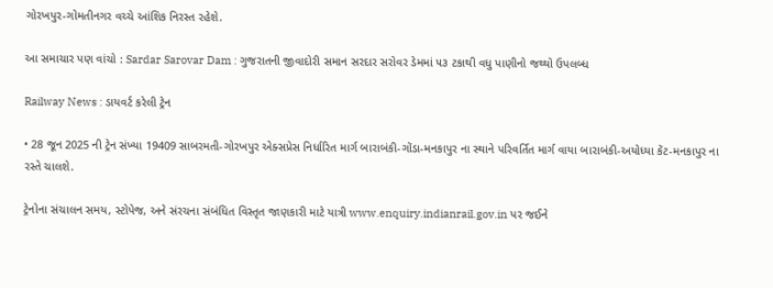ગોરખપુર-ગોમતીનગર વચ્ચે આંશિક નિરસ્ત રહેશે.

આ સમાચાર પણ વાંચો : Sardar Sarovar Dam : ગુજરાતની જીવાદોરી સમાન સરદાર સરોવર ડેમમાં ૫૩ ટકાથી વધુ પાણીનો જથ્થો ઉપલબ્ધ

Railway News : ડાયવર્ટ કરેલી ટ્રેન

• 28 જૂન 2025 ની ટ્રેન સંખ્યા 19409 સાબરમતી-ગોરખપુર એક્સપ્રેસ નિર્ધારિત માર્ગ બારાબંકી-ગોંડા-મનકાપુર ના સ્થાને પરિવર્તિત માર્ગ વાયા બારાબંકી-અયોધ્યા કેંટ-મનકાપુર ના રસ્તે ચાલશે.

ટ્રેનોના સંચાલન સમય, સ્ટોપેજ, અને સંરચના સંબંધિત વિસ્તૃત જાણકારી માટે યાત્રી www.enquiry.indianrail.gov.in પર જઈને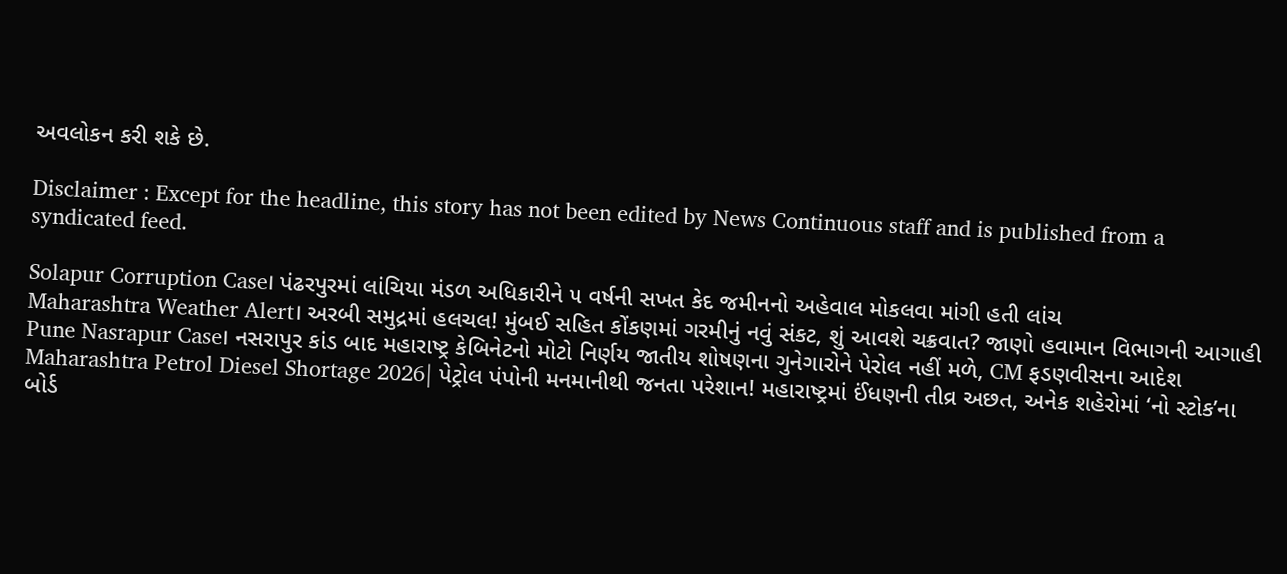અવલોકન કરી શકે છે.

Disclaimer : Except for the headline, this story has not been edited by News Continuous staff and is published from a syndicated feed.

Solapur Corruption Case। પંઢરપુરમાં લાંચિયા મંડળ અધિકારીને ૫ વર્ષની સખત કેદ જમીનનો અહેવાલ મોકલવા માંગી હતી લાંચ
Maharashtra Weather Alert। અરબી સમુદ્રમાં હલચલ! મુંબઈ સહિત કોંકણમાં ગરમીનું નવું સંકટ, શું આવશે ચક્રવાત? જાણો હવામાન વિભાગની આગાહી
Pune Nasrapur Case। નસરાપુર કાંડ બાદ મહારાષ્ટ્ર કેબિનેટનો મોટો નિર્ણય જાતીય શોષણના ગુનેગારોને પેરોલ નહીં મળે, CM ફડણવીસના આદેશ
Maharashtra Petrol Diesel Shortage 2026| પેટ્રોલ પંપોની મનમાનીથી જનતા પરેશાન! મહારાષ્ટ્રમાં ઈંધણની તીવ્ર અછત, અનેક શહેરોમાં ‘નો સ્ટોક’ના બોર્ડ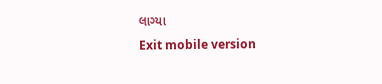લાગ્યા
Exit mobile version